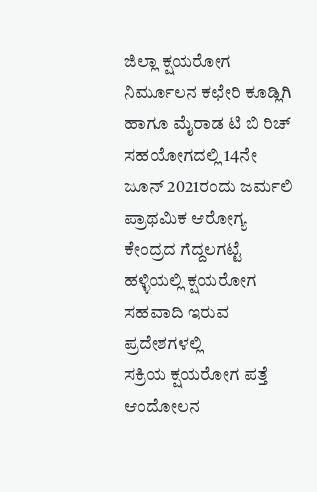ಜಿಲ್ಲಾ ಕ್ಷಯರೋಗ ನಿರ್ಮೂಲನ ಕಛೇರಿ ಕೂಡ್ಲಿಗಿ ಹಾಗೂ ಮೈರಾಡ ಟಿ ಬಿ ರಿಚ್ ಸಹಯೋಗದಲ್ಲಿ 14ನೇ ಜೂನ್ 2021ರಂದು ಜರ್ಮಲಿ ಪ್ರಾಥಮಿಕ ಆರೋಗ್ಯ ಕೇಂದ್ರದ ಗೆದ್ದಲಗಟ್ಟೆ ಹಳ್ಳಿಯಲ್ಲಿ ಕ್ಷಯರೋಗ ಸಹವಾದಿ ಇರುವ ಪ್ರದೇಶಗಳಲ್ಲಿ
ಸಕ್ರಿಯ ಕ್ಷಯರೋಗ ಪತ್ತೆ ಆಂದೋಲನ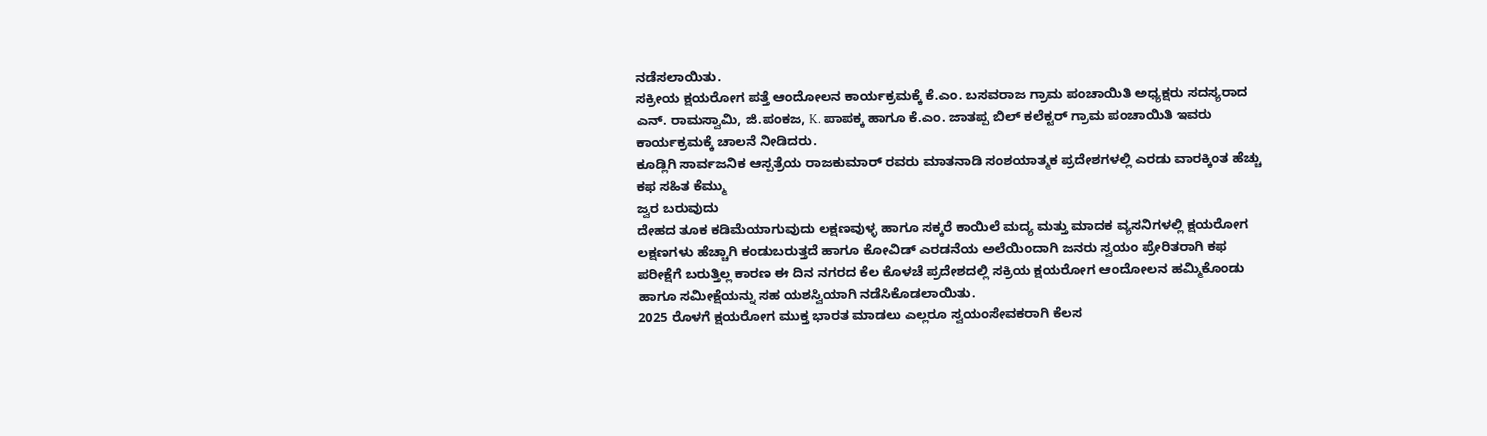ನಡೆಸಲಾಯಿತು.
ಸಕ್ರೀಯ ಕ್ಷಯರೋಗ ಪತ್ತೆ ಆಂದೋಲನ ಕಾರ್ಯಕ್ರಮಕ್ಕೆ ಕೆ.ಎಂ. ಬಸವರಾಜ ಗ್ರಾಮ ಪಂಚಾಯಿತಿ ಅಧ್ಯಕ್ಷರು ಸದಸ್ಯರಾದ
ಎನ್. ರಾಮಸ್ವಾಮಿ, ಜಿ.ಪಂಕಜ, K. ಪಾಪಕ್ಕ ಹಾಗೂ ಕೆ.ಎಂ. ಜಾತಪ್ಪ ಬಿಲ್ ಕಲೆಕ್ಟರ್ ಗ್ರಾಮ ಪಂಚಾಯಿತಿ ಇವರು ಕಾರ್ಯಕ್ರಮಕ್ಕೆ ಚಾಲನೆ ನೀಡಿದರು.
ಕೂಡ್ಲಿಗಿ ಸಾರ್ವಜನಿಕ ಆಸ್ಪತ್ರೆಯ ರಾಜಕುಮಾರ್ ರವರು ಮಾತನಾಡಿ ಸಂಶಯಾತ್ಮಕ ಪ್ರದೇಶಗಳಲ್ಲಿ ಎರಡು ವಾರಕ್ಕಿಂತ ಹೆಚ್ಚು ಕಫ ಸಹಿತ ಕೆಮ್ಮು
ಜ್ವರ ಬರುವುದು
ದೇಹದ ತೂಕ ಕಡಿಮೆಯಾಗುವುದು ಲಕ್ಷಣವುಳ್ಳ ಹಾಗೂ ಸಕ್ಕರೆ ಕಾಯಿಲೆ ಮದ್ಯ ಮತ್ತು ಮಾದಕ ವ್ಯಸನಿಗಳಲ್ಲಿ ಕ್ಷಯರೋಗ ಲಕ್ಷಣಗಳು ಹೆಚ್ಚಾಗಿ ಕಂಡುಬರುತ್ತದೆ ಹಾಗೂ ಕೋವಿಡ್ ಎರಡನೆಯ ಅಲೆಯಿಂದಾಗಿ ಜನರು ಸ್ವಯಂ ಪ್ರೇರಿತರಾಗಿ ಕಫ ಪರೀಕ್ಷೆಗೆ ಬರುತ್ತಿಲ್ಲ ಕಾರಣ ಈ ದಿನ ನಗರದ ಕೆಲ ಕೊಳಚೆ ಪ್ರದೇಶದಲ್ಲಿ ಸಕ್ರಿಯ ಕ್ಷಯರೋಗ ಆಂದೋಲನ ಹಮ್ಮಿಕೊಂಡು ಹಾಗೂ ಸಮೀಕ್ಷೆಯನ್ನು ಸಹ ಯಶಸ್ವಿಯಾಗಿ ನಡೆಸಿಕೊಡಲಾಯಿತು.
2025 ರೊಳಗೆ ಕ್ಷಯರೋಗ ಮುಕ್ತ ಭಾರತ ಮಾಡಲು ಎಲ್ಲರೂ ಸ್ವಯಂಸೇವಕರಾಗಿ ಕೆಲಸ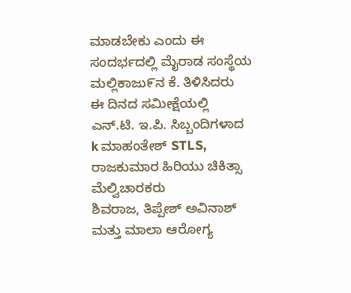ಮಾಡಬೇಕು ಎಂದು ಈ ಸಂದರ್ಭದಲ್ಲಿ ಮೈರಾಡ ಸಂಸ್ಥೆಯ
ಮಲ್ಲಿಕಾಜು೯ನ ಕೆ. ತಿಳಿಸಿದರು
ಈ ದಿನದ ಸಮೀಕ್ಷೆಯಲ್ಲಿ ಎನ್.ಟಿ. ಇ.ಪಿ. ಸಿಬ್ಬಂದಿಗಳಾದ
k ಮಾಹಂತೇಶ್ STLS,
ರಾಜಕುಮಾರ ಹಿರಿಯು ಚಿಕಿತ್ಸಾ ಮೆಲ್ವಿಚಾರಕರು
ಶಿವರಾಜ, ತಿಪ್ಪೇಶ್ ಅವಿನಾಶ್ ಮತ್ತು ಮಾಲಾ ಆರೋಗ್ಯ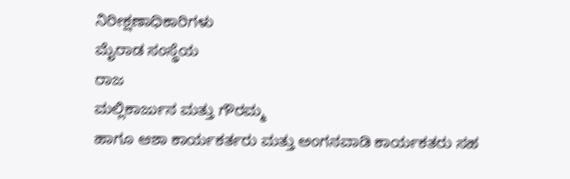ನಿರೀಕ್ಷಣಾಧಿಕಾರಿಗಳು
ಮೈರಾಡ ಸಂಸ್ಥೆಯ
ರಾಜ
ಮಲ್ಲಿಕಾರ್ಜುನ ಮತ್ತು ಗೌರಮ್ಮ
ಹಾಗೂ ಆಶಾ ಕಾರ್ಯಕರ್ತರು ಮತ್ತು ಅಂಗನವಾಡಿ ಕಾರ್ಯಕತರು ಸಹ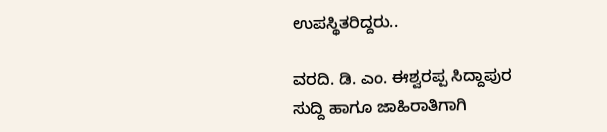ಉಪಸ್ಥಿತರಿದ್ದರು..

ವರದಿ. ಡಿ. ಎಂ. ಈಶ್ವರಪ್ಪ ಸಿದ್ದಾಪುರ
ಸುದ್ದಿ ಹಾಗೂ ಜಾಹಿರಾತಿಗಾಗಿ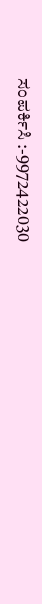ಸಂಪರ್ಕಿಸಿ :-9972422030